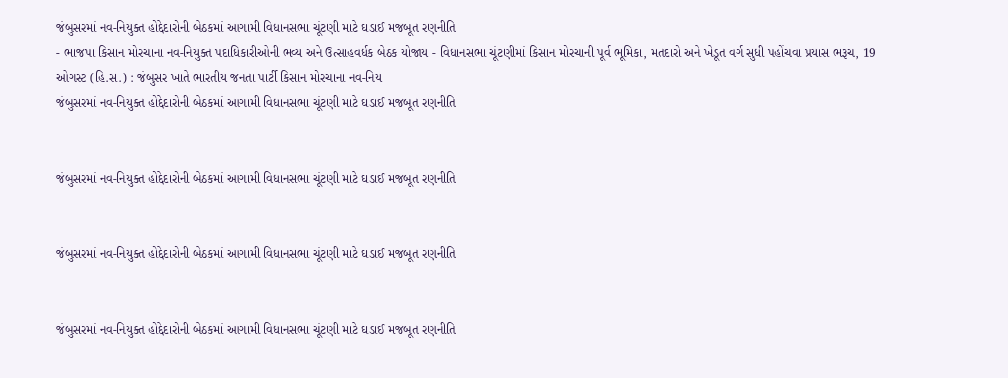જંબુસરમાં નવ-નિયુક્ત હોદ્દેદારોની બેઠકમાં આગામી વિધાનસભા ચૂંટણી માટે ઘડાઈ મજબૂત રણનીતિ
- ભાજપા કિસાન મોરચાના નવ-નિયુક્ત પદાધિકારીઓની ભવ્ય અને ઉત્સાહવર્ધક બેઠક યોજાય - વિધાનસભા ચૂંટણીમાં કિસાન મોરચાની પૂર્વ ભૂમિકા, મતદારો અને ખેડૂત વર્ગ સુધી પહોંચવા પ્રયાસ ભરૂચ, 19 ઓગસ્ટ (હિ.સ.) : જંબુસર ખાતે ભારતીય જનતા પાર્ટી કિસાન મોરચાના નવ-નિય
જંબુસરમાં નવ-નિયુક્ત હોદ્દેદારોની બેઠકમાં આગામી વિધાનસભા ચૂંટણી માટે ઘડાઈ મજબૂત રણનીતિ


જંબુસરમાં નવ-નિયુક્ત હોદ્દેદારોની બેઠકમાં આગામી વિધાનસભા ચૂંટણી માટે ઘડાઈ મજબૂત રણનીતિ


જંબુસરમાં નવ-નિયુક્ત હોદ્દેદારોની બેઠકમાં આગામી વિધાનસભા ચૂંટણી માટે ઘડાઈ મજબૂત રણનીતિ


જંબુસરમાં નવ-નિયુક્ત હોદ્દેદારોની બેઠકમાં આગામી વિધાનસભા ચૂંટણી માટે ઘડાઈ મજબૂત રણનીતિ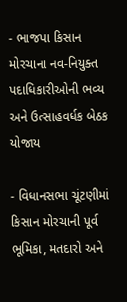- ભાજપા કિસાન મોરચાના નવ-નિયુક્ત પદાધિકારીઓની ભવ્ય અને ઉત્સાહવર્ધક બેઠક યોજાય

- વિધાનસભા ચૂંટણીમાં કિસાન મોરચાની પૂર્વ ભૂમિકા, મતદારો અને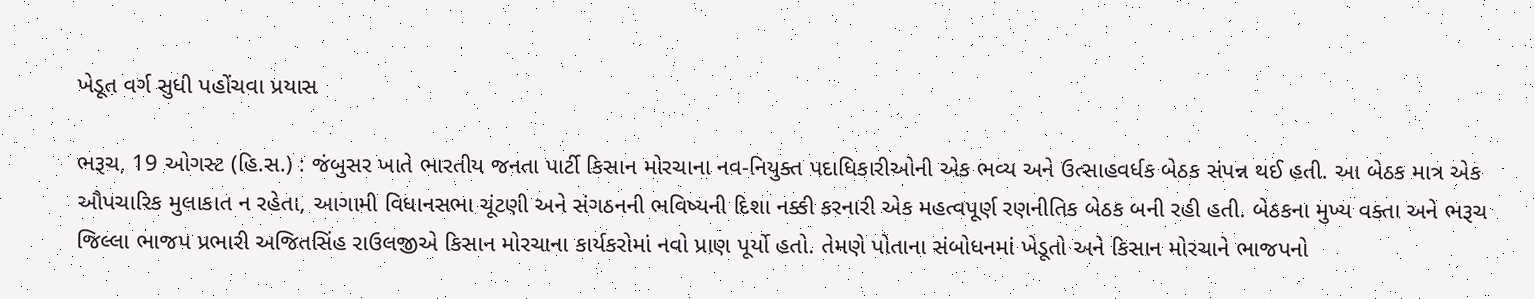ખેડૂત વર્ગ સુધી પહોંચવા પ્રયાસ

ભરૂચ, 19 ઓગસ્ટ (હિ.સ.) : જંબુસર ખાતે ભારતીય જનતા પાર્ટી કિસાન મોરચાના નવ-નિયુક્ત પદાધિકારીઓની એક ભવ્ય અને ઉત્સાહવર્ધક બેઠક સંપન્ન થઈ હતી. આ બેઠક માત્ર એક ઔપચારિક મુલાકાત ન રહેતા, આગામી વિધાનસભા ચૂંટણી અને સંગઠનની ભવિષ્યની દિશા નક્કી કરનારી એક મહત્વપૂર્ણ રણનીતિક બેઠક બની રહી હતી. બેઠકના મુખ્ય વક્તા અને ભરૂચ જિલ્લા ભાજપ પ્રભારી અજિતસિંહ રાઉલજીએ કિસાન મોરચાના કાર્યકરોમાં નવો પ્રાણ પૂર્યો હતો. તેમણે પોતાના સંબોધનમાં ખેડૂતો અને કિસાન મોરચાને ભાજપનો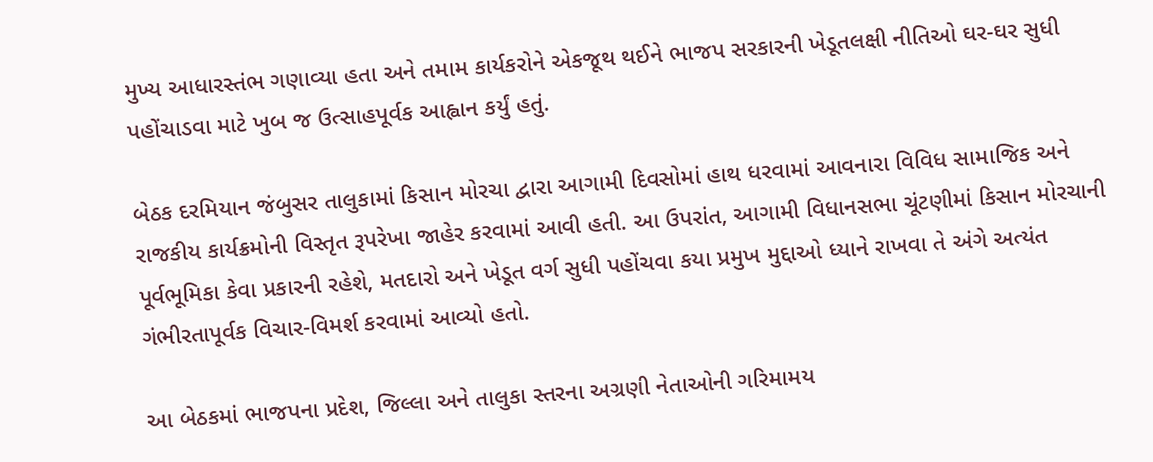મુખ્ય આધારસ્તંભ ગણાવ્યા હતા અને તમામ કાર્યકરોને એકજૂથ થઈને ભાજપ સરકારની ખેડૂતલક્ષી નીતિઓ ઘર-ઘર સુધી પહોંચાડવા માટે ખુબ જ ઉત્સાહપૂર્વક આહ્વાન કર્યું હતું.

બેઠક દરમિયાન જંબુસર તાલુકામાં કિસાન મોરચા દ્વારા આગામી દિવસોમાં હાથ ધરવામાં આવનારા વિવિધ સામાજિક અને રાજકીય કાર્યક્રમોની વિસ્તૃત રૂપરેખા જાહેર કરવામાં આવી હતી. આ ઉપરાંત, આગામી વિધાનસભા ચૂંટણીમાં કિસાન મોરચાની પૂર્વભૂમિકા કેવા પ્રકારની રહેશે, મતદારો અને ખેડૂત વર્ગ સુધી પહોંચવા કયા પ્રમુખ મુદ્દાઓ ધ્યાને રાખવા તે અંગે અત્યંત ગંભીરતાપૂર્વક વિચાર-વિમર્શ કરવામાં આવ્યો હતો.

આ બેઠકમાં ભાજપના પ્રદેશ, જિલ્લા અને તાલુકા સ્તરના અગ્રણી નેતાઓની ગરિમામય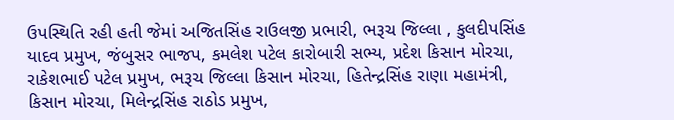ઉપસ્થિતિ રહી હતી જેમાં અજિતસિંહ રાઉલજી પ્રભારી, ભરૂચ જિલ્લા , કુલદીપસિંહ યાદવ પ્રમુખ, જંબુસર ભાજપ, કમલેશ પટેલ કારોબારી સભ્ય, પ્રદેશ કિસાન મોરચા, રાકેશભાઈ પટેલ પ્રમુખ, ભરૂચ જિલ્લા કિસાન મોરચા, હિતેન્દ્રસિંહ રાણા મહામંત્રી, કિસાન મોરચા, મિલેન્દ્રસિંહ રાઠોડ પ્રમુખ,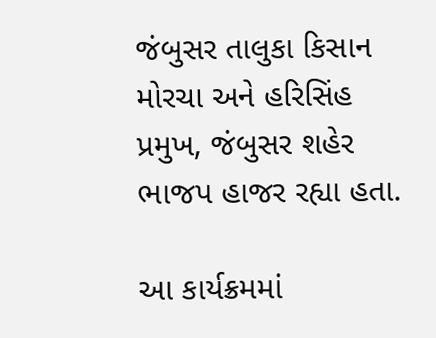જંબુસર તાલુકા કિસાન મોરચા અને હરિસિંહ પ્રમુખ, જંબુસર શહેર ભાજપ હાજર રહ્યા હતા.

આ કાર્યક્રમમાં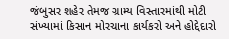જંબુસર શહેર તેમજ ગ્રામ્ય વિસ્તારમાંથી મોટી સંખ્યામાં કિસાન મોરચાના કાર્યકરો અને હોદ્દેદારો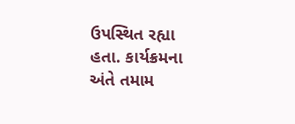ઉપસ્થિત રહ્યા હતા. કાર્યક્રમના અંતે તમામ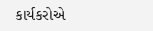કાર્યકરોએ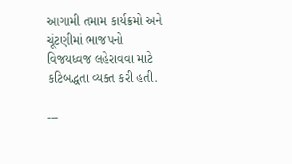આગામી તમામ કાર્યક્રમો અને ચૂંટણીમાં ભાજપનો વિજયધ્વજ લહેરાવવા માટે કટિબદ્ધતા વ્યક્ત કરી હતી.

---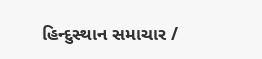હિન્દુસ્થાન સમાચાર /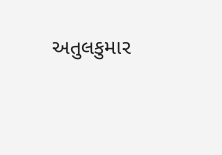અતુલકુમાર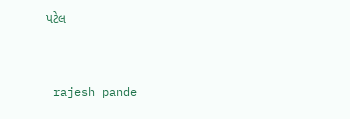પટેલ


 rajesh pande